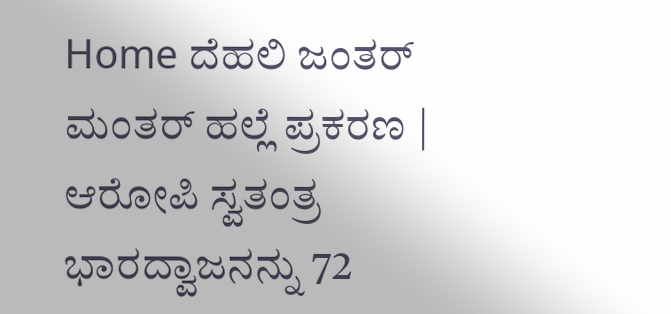Home ದೆಹಲಿ ಜಂತರ್ ಮಂತರ್ ಹಲ್ಲೆ ಪ್ರಕರಣ | ಆರೋಪಿ ಸ್ವತಂತ್ರ ಭಾರದ್ವಾಜನನ್ನು 72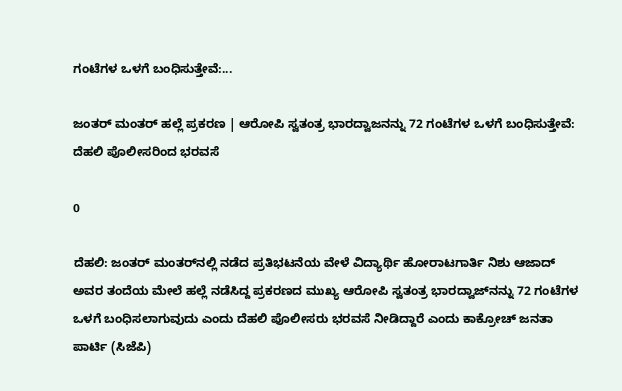ಗಂಟೆಗಳ ಒಳಗೆ ಬಂಧಿಸುತ್ತೇವೆ:...

ಜಂತರ್ ಮಂತರ್ ಹಲ್ಲೆ ಪ್ರಕರಣ | ಆರೋಪಿ ಸ್ವತಂತ್ರ ಭಾರದ್ವಾಜನನ್ನು 72 ಗಂಟೆಗಳ ಒಳಗೆ ಬಂಧಿಸುತ್ತೇವೆ: ದೆಹಲಿ ಪೊಲೀಸರಿಂದ ಭರವಸೆ

0

ದೆಹಲಿ: ಜಂತರ್ ಮಂತರ್‌ನಲ್ಲಿ ನಡೆದ ಪ್ರತಿಭಟನೆಯ ವೇಳೆ ವಿದ್ಯಾರ್ಥಿ ಹೋರಾಟಗಾರ್ತಿ ನಿಶು ಆಜಾದ್ ಅವರ ತಂದೆಯ ಮೇಲೆ ಹಲ್ಲೆ ನಡೆಸಿದ್ದ ಪ್ರಕರಣದ ಮುಖ್ಯ ಆರೋಪಿ ಸ್ವತಂತ್ರ ಭಾರದ್ವಾಜ್‌ನನ್ನು 72 ಗಂಟೆಗಳ ಒಳಗೆ ಬಂಧಿಸಲಾಗುವುದು ಎಂದು ದೆಹಲಿ ಪೊಲೀಸರು ಭರವಸೆ ನೀಡಿದ್ದಾರೆ ಎಂದು ಕಾಕ್ರೋಚ್ ಜನತಾ ಪಾರ್ಟಿ (ಸಿಜೆಪಿ)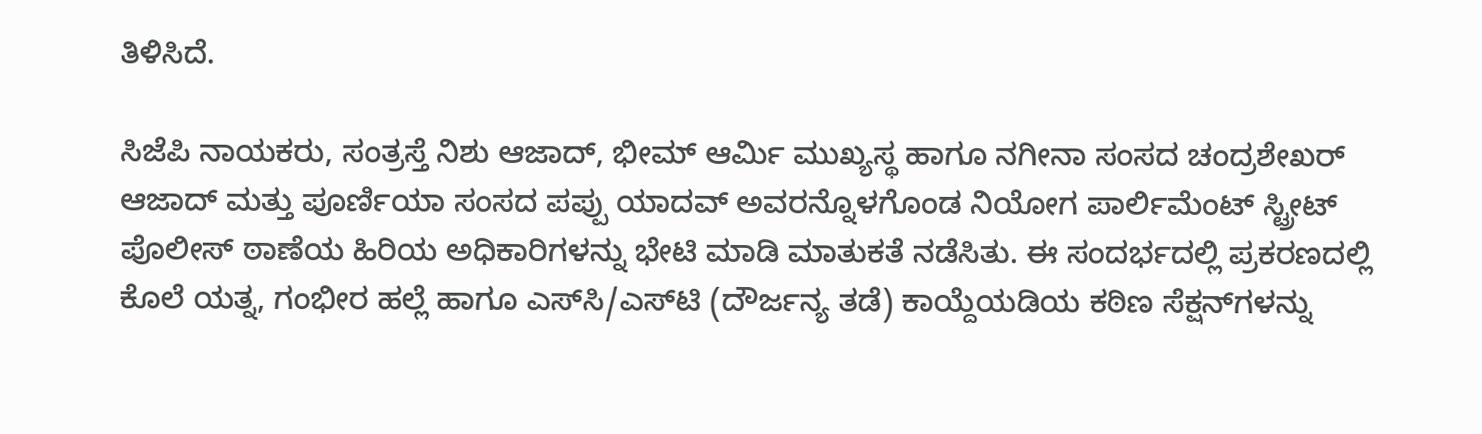ತಿಳಿಸಿದೆ.

ಸಿಜೆಪಿ ನಾಯಕರು, ಸಂತ್ರಸ್ತೆ ನಿಶು ಆಜಾದ್, ಭೀಮ್ ಆರ್ಮಿ ಮುಖ್ಯಸ್ಥ ಹಾಗೂ ನಗೀನಾ ಸಂಸದ ಚಂದ್ರಶೇಖರ್ ಆಜಾದ್ ಮತ್ತು ಪೂರ್ಣಿಯಾ ಸಂಸದ ಪಪ್ಪು ಯಾದವ್ ಅವರನ್ನೊಳಗೊಂಡ ನಿಯೋಗ ಪಾರ್ಲಿಮೆಂಟ್ ಸ್ಟ್ರೀಟ್ ಪೊಲೀಸ್ ಠಾಣೆಯ ಹಿರಿಯ ಅಧಿಕಾರಿಗಳನ್ನು ಭೇಟಿ ಮಾಡಿ ಮಾತುಕತೆ ನಡೆಸಿತು. ಈ ಸಂದರ್ಭದಲ್ಲಿ ಪ್ರಕರಣದಲ್ಲಿ ಕೊಲೆ ಯತ್ನ, ಗಂಭೀರ ಹಲ್ಲೆ ಹಾಗೂ ಎಸ್‌ಸಿ/ಎಸ್‌ಟಿ (ದೌರ್ಜನ್ಯ ತಡೆ) ಕಾಯ್ದೆಯಡಿಯ ಕಠಿಣ ಸೆಕ್ಷನ್‌ಗಳನ್ನು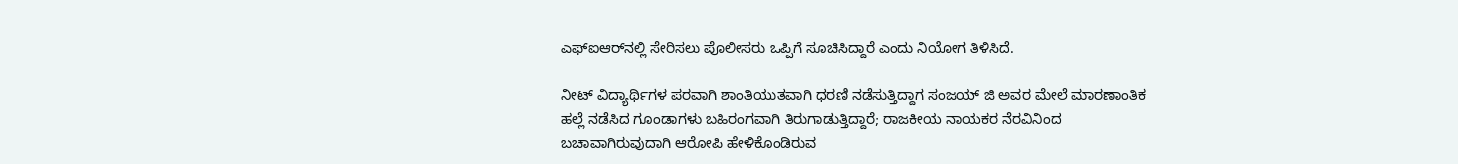ಎಫ್‌ಐಆರ್‌ನಲ್ಲಿ ಸೇರಿಸಲು ಪೊಲೀಸರು ಒಪ್ಪಿಗೆ ಸೂಚಿಸಿದ್ದಾರೆ ಎಂದು ನಿಯೋಗ ತಿಳಿಸಿದೆ.

ನೀಟ್ ವಿದ್ಯಾರ್ಥಿಗಳ ಪರವಾಗಿ ಶಾಂತಿಯುತವಾಗಿ ಧರಣಿ ನಡೆಸುತ್ತಿದ್ದಾಗ ಸಂಜಯ್ ಜಿ ಅವರ ಮೇಲೆ ಮಾರಣಾಂತಿಕ ಹಲ್ಲೆ ನಡೆಸಿದ ಗೂಂಡಾಗಳು ಬಹಿರಂಗವಾಗಿ ತಿರುಗಾಡುತ್ತಿದ್ದಾರೆ; ರಾಜಕೀಯ ನಾಯಕರ ನೆರವಿನಿಂದ ಬಚಾವಾಗಿರುವುದಾಗಿ ಆರೋಪಿ ಹೇಳಿಕೊಂಡಿರುವ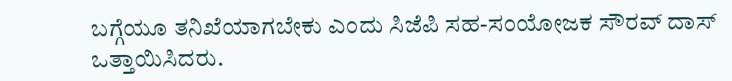ಬಗ್ಗೆಯೂ ತನಿಖೆಯಾಗಬೇಕು ಎಂದು ಸಿಜೆಪಿ ಸಹ-ಸಂಯೋಜಕ ಸೌರವ್ ದಾಸ್ ಒತ್ತಾಯಿಸಿದರು.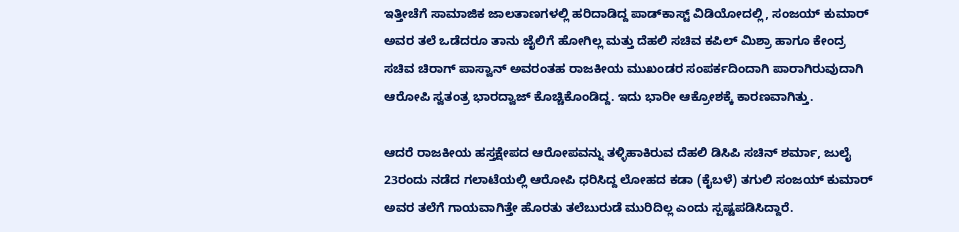ಇತ್ತೀಚೆಗೆ ಸಾಮಾಜಿಕ ಜಾಲತಾಣಗಳಲ್ಲಿ ಹರಿದಾಡಿದ್ದ ಪಾಡ್‌ಕಾಸ್ಟ್‌ ವಿಡಿಯೋದಲ್ಲಿ, ಸಂಜಯ್ ಕುಮಾರ್ ಅವರ ತಲೆ ಒಡೆದರೂ ತಾನು ಜೈಲಿಗೆ ಹೋಗಿಲ್ಲ ಮತ್ತು ದೆಹಲಿ ಸಚಿವ ಕಪಿಲ್ ಮಿಶ್ರಾ ಹಾಗೂ ಕೇಂದ್ರ ಸಚಿವ ಚಿರಾಗ್ ಪಾಸ್ವಾನ್ ಅವರಂತಹ ರಾಜಕೀಯ ಮುಖಂಡರ ಸಂಪರ್ಕದಿಂದಾಗಿ ಪಾರಾಗಿರುವುದಾಗಿ ಆರೋಪಿ ಸ್ವತಂತ್ರ ಭಾರದ್ವಾಜ್ ಕೊಚ್ಚಿಕೊಂಡಿದ್ದ. ಇದು ಭಾರೀ ಆಕ್ರೋಶಕ್ಕೆ ಕಾರಣವಾಗಿತ್ತು.

ಆದರೆ ರಾಜಕೀಯ ಹಸ್ತಕ್ಷೇಪದ ಆರೋಪವನ್ನು ತಳ್ಳಿಹಾಕಿರುವ ದೆಹಲಿ ಡಿಸಿಪಿ ಸಚಿನ್ ಶರ್ಮಾ, ಜುಲೈ 23ರಂದು ನಡೆದ ಗಲಾಟೆಯಲ್ಲಿ ಆರೋಪಿ ಧರಿಸಿದ್ದ ಲೋಹದ ಕಡಾ (ಕೈಬಳೆ) ತಗುಲಿ ಸಂಜಯ್ ಕುಮಾರ್ ಅವರ ತಲೆಗೆ ಗಾಯವಾಗಿತ್ತೇ ಹೊರತು ತಲೆಬುರುಡೆ ಮುರಿದಿಲ್ಲ ಎಂದು ಸ್ಪಷ್ಟಪಡಿಸಿದ್ದಾರೆ.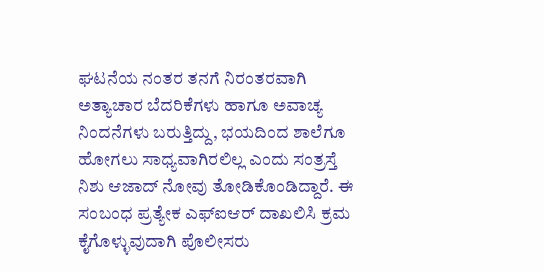ಘಟನೆಯ ನಂತರ ತನಗೆ ನಿರಂತರವಾಗಿ ಅತ್ಯಾಚಾರ ಬೆದರಿಕೆಗಳು ಹಾಗೂ ಅವಾಚ್ಯ ನಿಂದನೆಗಳು ಬರುತ್ತಿದ್ದು, ಭಯದಿಂದ ಶಾಲೆಗೂ ಹೋಗಲು ಸಾಧ್ಯವಾಗಿರಲಿಲ್ಲ ಎಂದು ಸಂತ್ರಸ್ತೆ ನಿಶು ಆಜಾದ್ ನೋವು ತೋಡಿಕೊಂಡಿದ್ದಾರೆ. ಈ ಸಂಬಂಧ ಪ್ರತ್ಯೇಕ ಎಫ್‌ಐಆರ್ ದಾಖಲಿಸಿ ಕ್ರಮ ಕೈಗೊಳ್ಳುವುದಾಗಿ ಪೊಲೀಸರು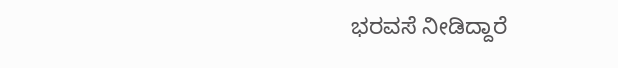ಭರವಸೆ ನೀಡಿದ್ದಾರೆ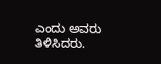ಎಂದು ಅವರು ತಿಳಿಸಿದರು.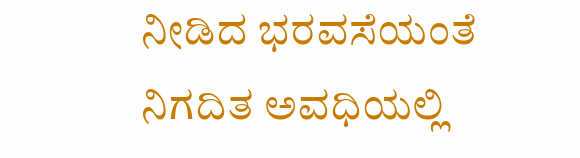ನೀಡಿದ ಭರವಸೆಯಂತೆ ನಿಗದಿತ ಅವಧಿಯಲ್ಲಿ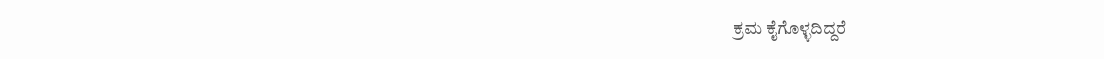ಕ್ರಮ ಕೈಗೊಳ್ಳದಿದ್ದರೆ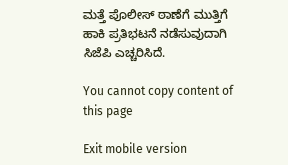ಮತ್ತೆ ಪೊಲೀಸ್ ಠಾಣೆಗೆ ಮುತ್ತಿಗೆ ಹಾಕಿ ಪ್ರತಿಭಟನೆ ನಡೆಸುವುದಾಗಿ ಸಿಜೆಪಿ ಎಚ್ಚರಿಸಿದೆ.

You cannot copy content of this page

Exit mobile version